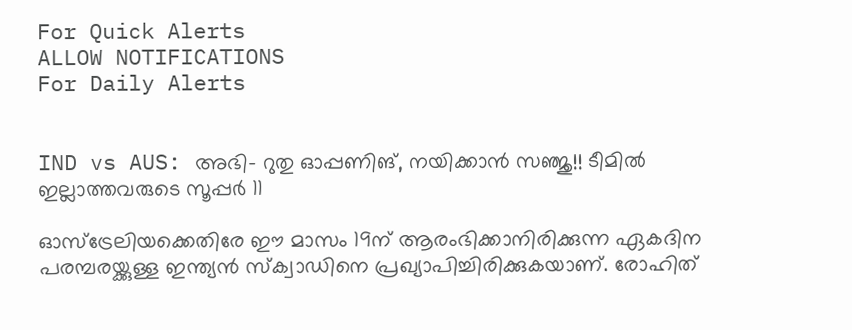For Quick Alerts
ALLOW NOTIFICATIONS
For Daily Alerts


IND vs AUS: അഭി- റുതു ഓപ്പണിങ്, നയിക്കാന്‍ സഞ്ജു!! ടീമില്‍ ഇല്ലാത്തവരുടെ സൂപ്പര്‍ 11

ഓസ്‌ട്രേലിയക്കെതിരേ ഈ മാസം 19ന് ആരംഭിക്കാനിരിക്കുന്ന ഏകദിന പരമ്പരയ്ക്കുള്ള ഇന്ത്യന്‍ സ്‌ക്വാഡിനെ പ്രഖ്യാപിച്ചിരിക്കുകയാണ്. രോഹിത്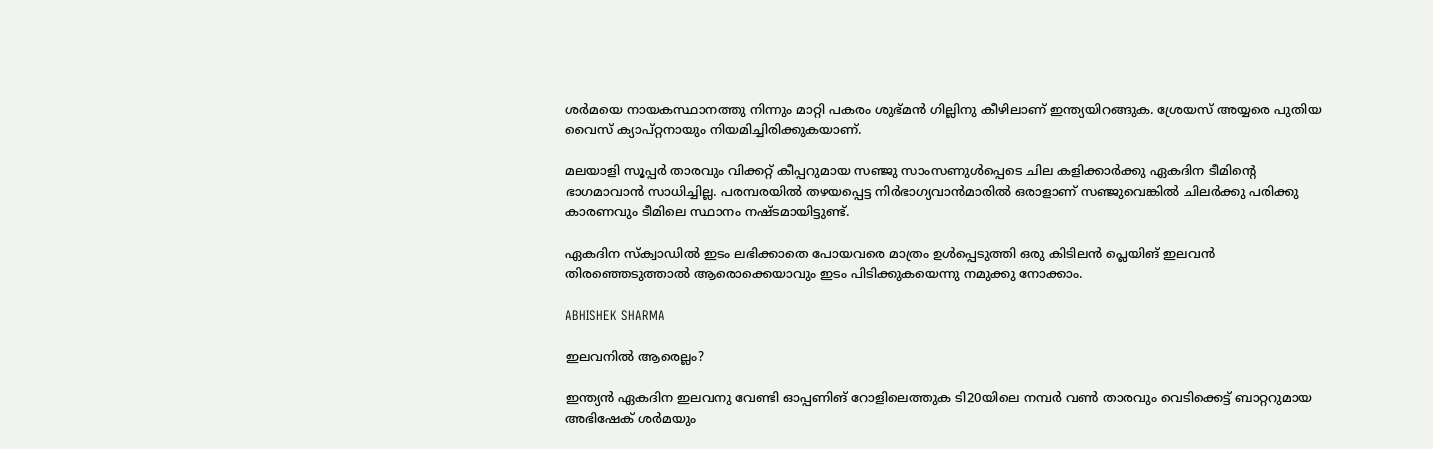ശര്‍മയെ നായകസ്ഥാനത്തു നിന്നും മാറ്റി പകരം ശുഭ്മന്‍ ഗില്ലിനു കീഴിലാണ് ഇന്ത്യയിറങ്ങുക. ശ്രേയസ് അയ്യരെ പുതിയ വൈസ് ക്യാപ്റ്റനായും നിയമിച്ചിരിക്കുകയാണ്.

മലയാളി സൂപ്പര്‍ താരവും വിക്കറ്റ് കീപ്പറുമായ സഞ്ജു സാംസണുള്‍പ്പെടെ ചില കളിക്കാര്‍ക്കു ഏകദിന ടീമിന്റെ ഭാഗമാവാന്‍ സാധിച്ചില്ല. പരമ്പരയില്‍ തഴയപ്പെട്ട നിര്‍ഭാഗ്യവാന്‍മാരില്‍ ഒരാളാണ് സഞ്ജുവെങ്കില്‍ ചിലര്‍ക്കു പരിക്കു കാരണവും ടീമിലെ സ്ഥാനം നഷ്ടമായിട്ടുണ്ട്.

ഏകദിന സ്‌ക്വാഡില്‍ ഇടം ലഭിക്കാതെ പോയവരെ മാത്രം ഉള്‍പ്പെടുത്തി ഒരു കിടിലന്‍ പ്ലെയിങ് ഇലവന്‍ തിരഞ്ഞെടുത്താല്‍ ആരൊക്കെയാവും ഇടം പിടിക്കുകയെന്നു നമുക്കു നോക്കാം.

ABHISHEK SHARMA

ഇലവനില്‍ ആരെല്ലം?

ഇന്ത്യന്‍ ഏകദിന ഇലവനു വേണ്ടി ഓപ്പണിങ് റോളിലെത്തുക ടി20യിലെ നമ്പര്‍ വണ്‍ താരവും വെടിക്കെട്ട് ബാറ്ററുമായ അഭിഷേക് ശര്‍മയും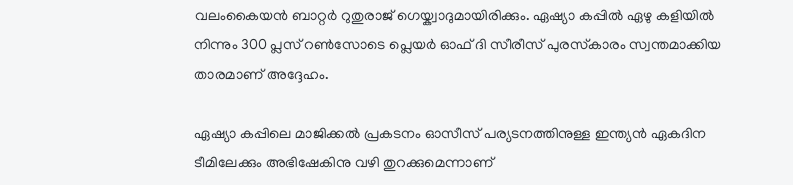വലംകൈയന്‍ ബാറ്റര്‍ റുതുരാജ് ഗെയ്ക്വാദുമായിരിക്കും. ഏഷ്യാ കപ്പില്‍ ഏഴു കളിയില്‍ നിന്നും 300 പ്ലസ് റണ്‍സോടെ പ്ലെയര്‍ ഓഫ് ദി സീരീസ് പുരസ്‌കാരം സ്വന്തമാക്കിയ താരമാണ് അദ്ദേഹം.

ഏഷ്യാ കപ്പിലെ മാജിക്കല്‍ പ്രകടനം ഓസീസ് പര്യടനത്തിനുള്ള ഇന്ത്യന്‍ ഏകദിന ടീമിലേക്കും അഭിഷേകിനു വഴി തുറക്കുമെന്നാണ്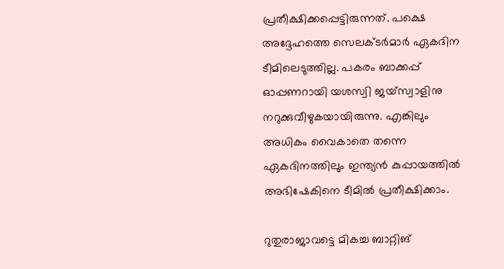പ്രതീക്ഷിക്കപ്പെട്ടിരുന്നത്. പക്ഷെ അദ്ദേഹത്തെ സെലക്ടര്‍മാര്‍ ഏകദിന ടീമിലെടുത്തില്ല. പകരം ബാക്കപ്പ് ഓപ്പണറായി യശസ്വി ജയ്‌സ്വാളിനു നറുക്കുവീഴുകയായിരുന്നു. എങ്കിലും അധികം വൈകാതെ തന്നെ ഏകദിനത്തിലും ഇന്ത്യന്‍ കുപ്പായത്തില്‍ അഭിഷേകിനെ ടീമില്‍ പ്രതീക്ഷിക്കാം.

റുതുരാജാവട്ടെ മികച്ച ബാറ്റിങ്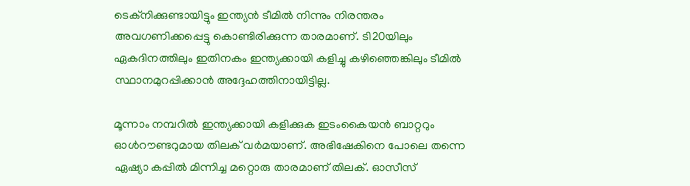ടെക്‌നിക്കുണ്ടായിട്ടും ഇന്ത്യന്‍ ടീമില്‍ നിന്നും നിരന്തരം അവഗണിക്കപ്പെട്ടു കൊണ്ടിരിക്കുന്ന താരമാണ്. ടി20യിലും ഏകദിനത്തിലും ഇതിനകം ഇന്ത്യക്കായി കളിച്ചു കഴിഞ്ഞെങ്കിലും ടീമില്‍ സ്ഥാനമുറപ്പിക്കാന്‍ അദ്ദേഹത്തിനായിട്ടില്ല.

മൂന്നാം നമ്പറില്‍ ഇന്ത്യക്കായി കളിക്കുക ഇടംകൈയന്‍ ബാറ്ററും ഓള്‍റൗണ്ടറുമായ തിലക് വര്‍മയാണ്. അഭിഷേകിനെ പോലെ തന്നെ ഏഷ്യാ കപ്പില്‍ മിന്നിച്ച മറ്റൊരു താരമാണ് തിലക്. ഓസീസ്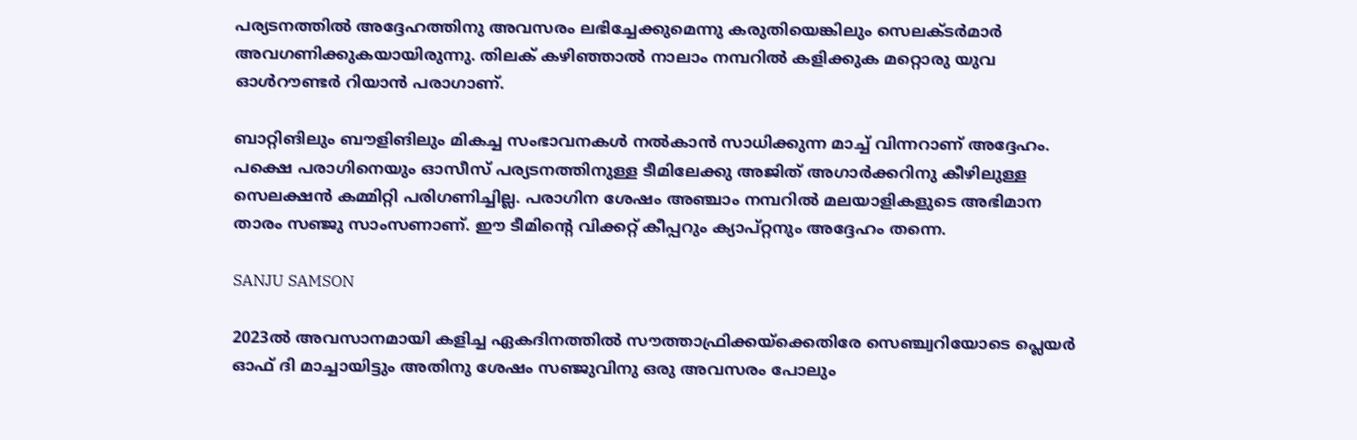പര്യടനത്തില്‍ അദ്ദേഹത്തിനു അവസരം ലഭിച്ചേക്കുമെന്നു കരുതിയെങ്കിലും സെലക്ടര്‍മാര്‍ അവഗണിക്കുകയായിരുന്നു. തിലക് കഴിഞ്ഞാല്‍ നാലാം നമ്പറില്‍ കളിക്കുക മറ്റൊരു യുവ ഓള്‍റൗണ്ടര്‍ റിയാന്‍ പരാഗാണ്.

ബാറ്റിങിലും ബൗളിങിലും മികച്ച സംഭാവനകള്‍ നല്‍കാന്‍ സാധിക്കുന്ന മാച്ച് വിന്നറാണ് അദ്ദേഹം. പക്ഷെ പരാഗിനെയും ഓസീസ് പര്യടനത്തിനുള്ള ടീമിലേക്കു അജിത് അഗാര്‍ക്കറിനു കീഴിലുള്ള സെലക്ഷന്‍ കമ്മിറ്റി പരിഗണിച്ചില്ല. പരാഗിന ശേഷം അഞ്ചാം നമ്പറില്‍ മലയാളികളുടെ അഭിമാന താരം സഞ്ജു സാംസണാണ്. ഈ ടീമിന്റെ വിക്കറ്റ് കീപ്പറും ക്യാപ്റ്റനും അദ്ദേഹം തന്നെ.

SANJU SAMSON

2023ല്‍ അവസാനമായി കളിച്ച ഏകദിനത്തില്‍ സൗത്താഫ്രിക്കയ്‌ക്കെതിരേ സെഞ്ച്വറിയോടെ പ്ലെയര്‍ ഓഫ് ദി മാച്ചായിട്ടും അതിനു ശേഷം സഞ്ജുവിനു ഒരു അവസരം പോലും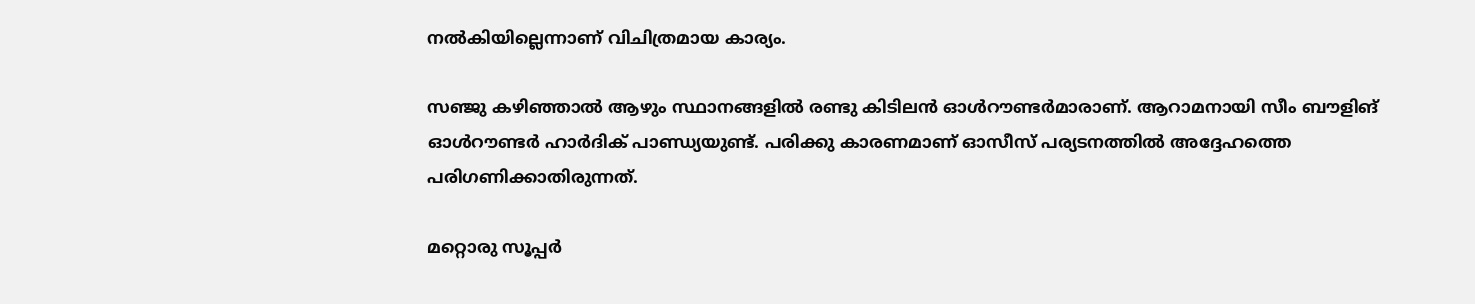നല്‍കിയില്ലെന്നാണ് വിചിത്രമായ കാര്യം.

സഞ്ജു കഴിഞ്ഞാല്‍ ആഴും സ്ഥാനങ്ങളില്‍ രണ്ടു കിടിലന്‍ ഓള്‍റൗണ്ടര്‍മാരാണ്. ആറാമനായി സീം ബൗളിങ് ഓള്‍റൗണ്ടര്‍ ഹാര്‍ദിക് പാണ്ഡ്യയുണ്ട്. പരിക്കു കാരണമാണ് ഓസീസ് പര്യടനത്തില്‍ അദ്ദേഹത്തെ പരിഗണിക്കാതിരുന്നത്.

മറ്റൊരു സൂപ്പര്‍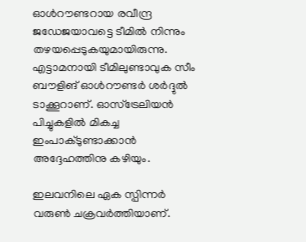ഓള്‍റൗണ്ടറായ രവീന്ദ്ര ജഡേജയാവട്ടെ ടീമില്‍ നിന്നും തഴയപ്പെടുകയുമായിരുന്നു. എട്ടാമനായി ടീമിലുണ്ടാവുക സീം ബൗളിങ് ഓള്‍റൗണ്ടര്‍ ശര്‍ദ്ദുല്‍ ടാക്കൂറാണ്. ഓസ്‌ട്രേലിയന്‍ പിച്ചുകളില്‍ മികച്ച ഇംപാക്ടുണ്ടാക്കാന്‍ അദ്ദേഹത്തിനു കഴിയും.

ഇലവനിലെ ഏക സ്പിന്നര്‍ വരുണ്‍ ചക്രവര്‍ത്തിയാണ്.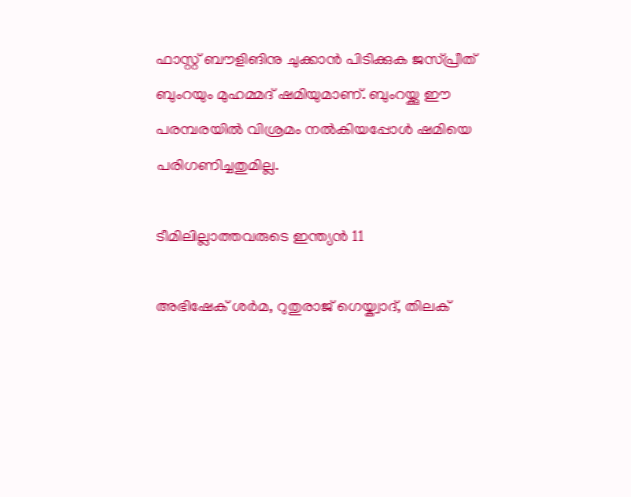ഫാസ്റ്റ് ബൗളിങിനു ചുക്കാന്‍ പിടിക്കുക ജസ്പ്രീത് ബുംറയും മുഹമ്മദ് ഷമിയുമാണ്. ബുംറയ്ക്കു ഈ പരമ്പരയില്‍ വിശ്രമം നല്‍കിയപ്പോള്‍ ഷമിയെ പരിഗണിച്ചതുമില്ല.

ടീമിലില്ലാത്തവരുടെ ഇന്ത്യന്‍ 11

അഭിഷേക് ശര്‍മ, റുതുരാജ് ഗെയ്ക്വാദ്, തിലക്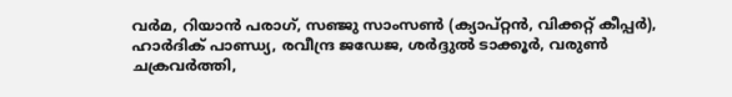വര്‍മ, റിയാന്‍ പരാഗ്, സഞ്ജു സാംസണ്‍ (ക്യാപ്റ്റന്‍, വിക്കറ്റ് കീപ്പര്‍), ഹാര്‍ദിക് പാണ്ഡ്യ, രവീന്ദ്ര ജഡേജ, ശര്‍ദ്ദുല്‍ ടാക്കൂര്‍, വരുണ്‍ ചക്രവര്‍ത്തി,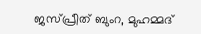ജസ്പ്രീത് ബുംറ, മുഹമ്മദ്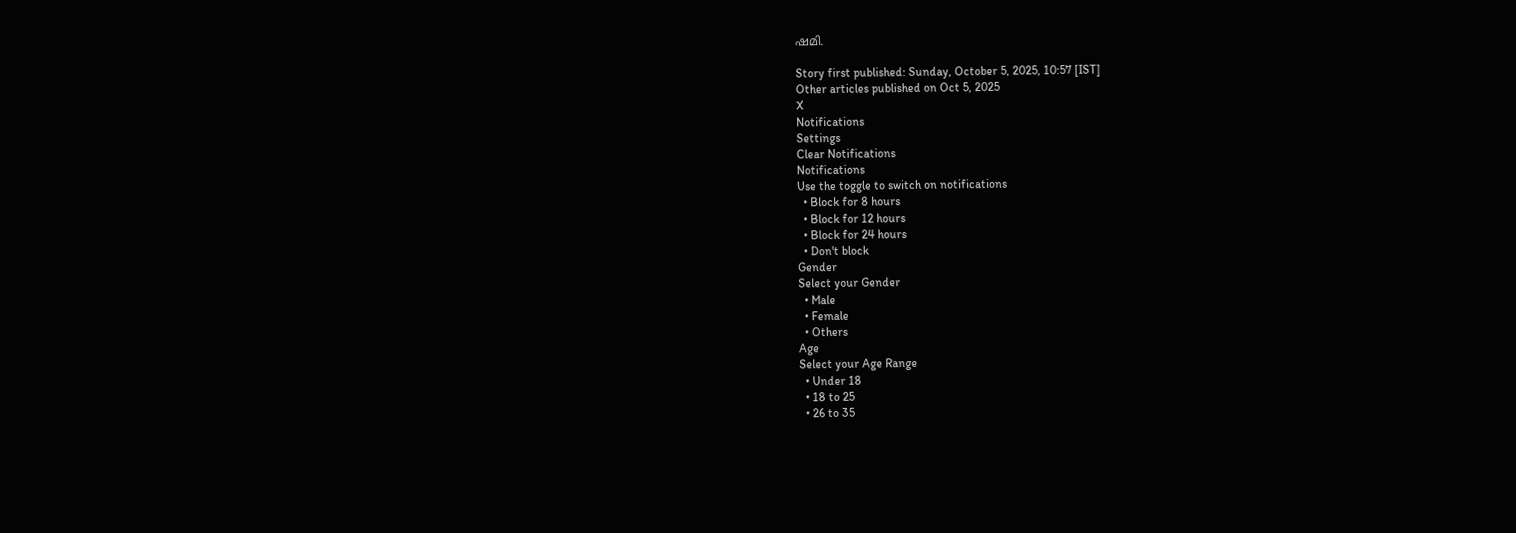ഷമി.

Story first published: Sunday, October 5, 2025, 10:57 [IST]
Other articles published on Oct 5, 2025
X
Notifications
Settings
Clear Notifications
Notifications
Use the toggle to switch on notifications
  • Block for 8 hours
  • Block for 12 hours
  • Block for 24 hours
  • Don't block
Gender
Select your Gender
  • Male
  • Female
  • Others
Age
Select your Age Range
  • Under 18
  • 18 to 25
  • 26 to 35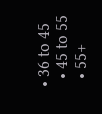• 36 to 45
  • 45 to 55
  • 55+